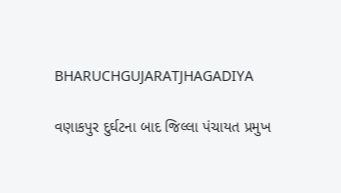BHARUCHGUJARATJHAGADIYA

વણાકપુર દુર્ઘટના બાદ જિલ્લા પંચાયત પ્રમુખ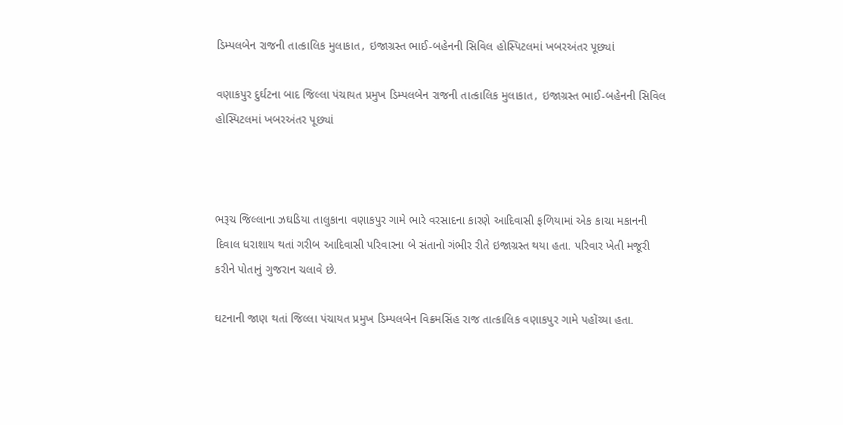ડિમ્પલબેન રાજની તાત્કાલિક મુલાકાત, ઇજાગ્રસ્ત ભાઈ-બહેનની સિવિલ હોસ્પિટલમાં ખબરઅંતર પૂછ્યાં

વણાકપુર દુર્ઘટના બાદ જિલ્લા પંચાયત પ્રમુખ ડિમ્પલબેન રાજની તાત્કાલિક મુલાકાત, ઇજાગ્રસ્ત ભાઈ-બહેનની સિવિલ હોસ્પિટલમાં ખબરઅંતર પૂછ્યાં



ભરૂચ જિલ્લાના ઝઘડિયા તાલુકાના વણાકપુર ગામે ભારે વરસાદના કારણે આદિવાસી ફળિયામાં એક કાચા મકાનની દિવાલ ધરાશાય થતાં ગરીબ આદિવાસી પરિવારના બે સંતાનો ગંભીર રીતે ઇજાગ્રસ્ત થયા હતા. પરિવાર ખેતી મજૂરી કરીને પોતાનું ગુજરાન ચલાવે છે.

ઘટનાની જાણ થતાં જિલ્લા પંચાયત પ્રમુખ ડિમ્પલબેન વિક્રમસિંહ રાજ તાત્કાલિક વણાકપુર ગામે પહોંચ્યા હતા.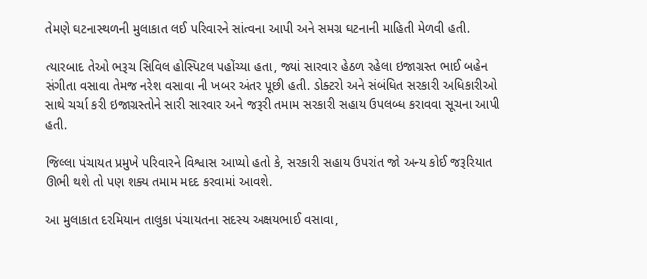તેમણે ઘટનાસ્થળની મુલાકાત લઈ પરિવારને સાંત્વના આપી અને સમગ્ર ઘટનાની માહિતી મેળવી હતી.

ત્યારબાદ તેઓ ભરૂચ સિવિલ હોસ્પિટલ પહોંચ્યા હતા, જ્યાં સારવાર હેઠળ રહેલા ઇજાગ્રસ્ત ભાઈ બહેન સંગીતા વસાવા તેમજ નરેશ વસાવા ની ખબર અંતર પૂછી હતી. ડોક્ટરો અને સંબંધિત સરકારી અધિકારીઓ સાથે ચર્ચા કરી ઇજાગ્રસ્તોને સારી સારવાર અને જરૂરી તમામ સરકારી સહાય ઉપલબ્ધ કરાવવા સૂચના આપી હતી.

જિલ્લા પંચાયત પ્રમુખે પરિવારને વિશ્વાસ આપ્યો હતો કે, સરકારી સહાય ઉપરાંત જો અન્ય કોઈ જરૂરિયાત ઊભી થશે તો પણ શક્ય તમામ મદદ કરવામાં આવશે.

આ મુલાકાત દરમિયાન તાલુકા પંચાયતના સદસ્ય અક્ષયભાઈ વસાવા,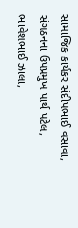સામાજિક કાર્યકર સંદીપભાઈ વસાવા, સંગઠનના ઉપપ્રમુખ પાર્થ પટેલ, ભાવેશભાઈ ઝાલા,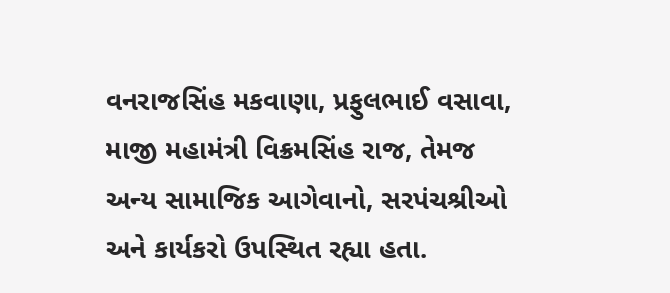વનરાજસિંહ મકવાણા, પ્રફુલભાઈ વસાવા, માજી મહામંત્રી વિક્રમસિંહ રાજ, તેમજ અન્ય સામાજિક આગેવાનો, સરપંચશ્રીઓ અને કાર્યકરો ઉપસ્થિત રહ્યા હતા.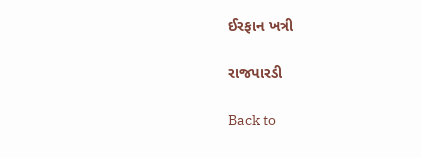ઈરફાન ખત્રી

રાજપારડી

Back to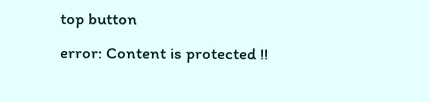top button
error: Content is protected !!